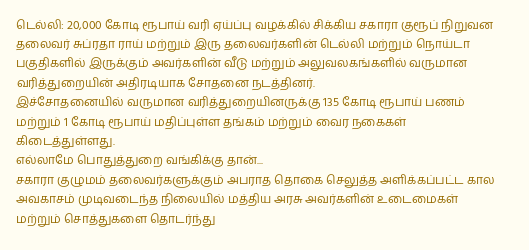டெல்லி: 20,000 கோடி ரூபாய் வரி ஏய்ப்பு வழக்கில் சிக்கிய சகாரா குரூப் நிறுவன தலைவர் சுப்ரதா ராய் மற்றும் இரு தலைவர்களின் டெல்லி மற்றும் நொய்டா பகுதிகளில் இருக்கும் அவர்களின் வீடு மற்றும் அலுவலகங்களில் வருமான வரித்துறையின் அதிரடியாக சோதனை நடத்தினர்.
இச்சோதனையில் வருமான வரித்துறையினருக்கு 135 கோடி ரூபாய் பணம் மற்றும் 1 கோடி ரூபாய் மதிப்புள்ள தங்கம் மற்றும் வைர நகைகள் கிடைத்துள்ளது.
எல்லாமே பொதுத்துறை வங்கிக்கு தான்...
சகாரா குழுமம் தலைவர்களுக்கும் அபராத தொகை செலுத்த அளிக்கப்பட்ட கால அவகாசம் முடிவடைந்த நிலையில் மத்திய அரசு அவர்களின் உடைமைகள் மற்றும் சொத்துகளை தொடர்ந்து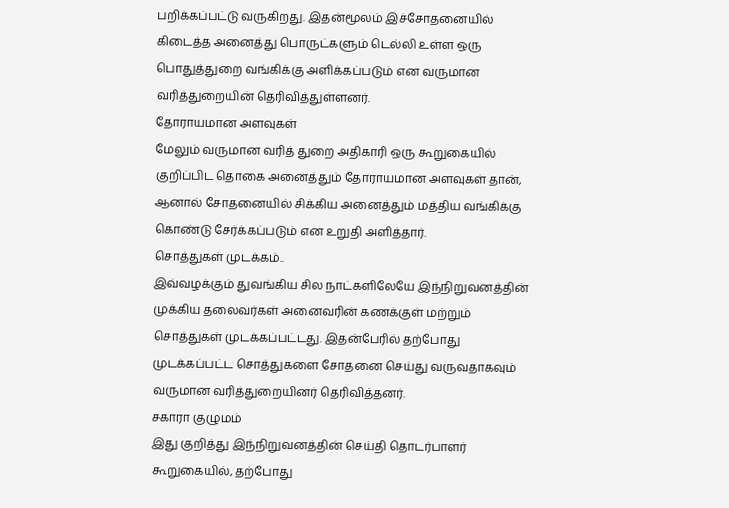பறிக்கப்பட்டு வருகிறது. இதன்மூலம் இச்சோதனையில் கிடைத்த அனைத்து பொருட்களும் டெல்லி உள்ள ஒரு பொதுத்துறை வங்கிக்கு அளிக்கப்படும் என வருமான வரித்துறையின் தெரிவித்துள்ளனர்.
தோராயமான அளவுகள்
மேலும் வருமான வரித் துறை அதிகாரி ஒரு கூறுகையில் குறிப்பிட தொகை அனைத்தும் தோராயமான அளவுகள் தான், ஆனால் சோதனையில் சிக்கிய அனைத்தும் மத்திய வங்கிக்கு கொண்டு சேர்க்கப்படும் என உறுதி அளித்தார்.
சொத்துகள் முடக்கம்..
இவ்வழக்கும் துவங்கிய சில நாட்களிலேயே இந்நிறுவனத்தின் முக்கிய தலைவர்கள் அனைவரின் கணக்குள் மற்றும் சொத்துகள் முடக்கப்பட்டது. இதன்பேரில் தற்போது முடக்கப்பட்ட சொத்துகளை சோதனை செய்து வருவதாகவும் வருமான வரித்துறையினர் தெரிவித்தனர்.
சகாரா குழுமம்
இது குறித்து இந்நிறுவனத்தின் செய்தி தொடர்பாளர் கூறுகையில், தற்போது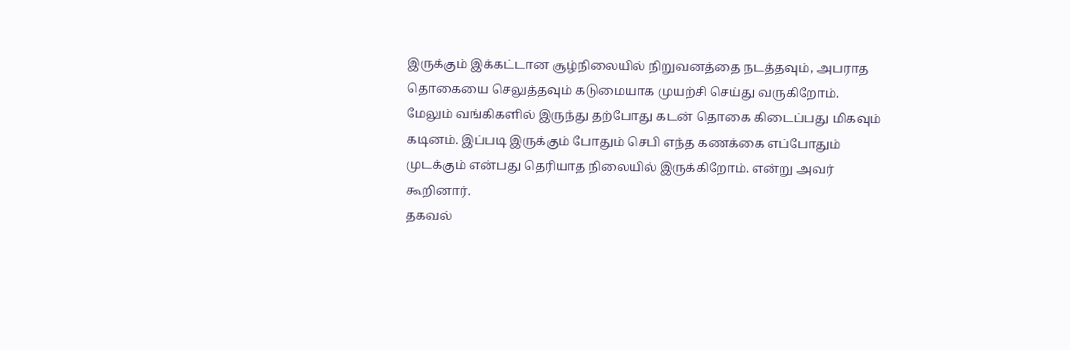இருக்கும் இக்கட்டான சூழ்நிலையில் நிறுவனத்தை நடத்தவும், அபராத தொகையை செலுத்தவும் கடுமையாக முயற்சி செய்து வருகிறோம். மேலும் வங்கிகளில் இருந்து தற்போது கடன் தொகை கிடைப்பது மிகவும் கடினம். இப்படி இருக்கும் போதும் செபி எந்த கணக்கை எப்போதும் முடக்கும் என்பது தெரியாத நிலையில் இருக்கிறோம். என்று அவர் கூறினார்.
தகவல்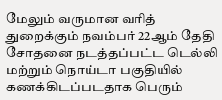மேலும் வருமான வரித் துறைக்கும் நவம்பர் 22ஆம் தேதி சோதனை நடத்தப்பட்ட டெல்லி மற்றும் நொய்டா பகுதியில் கணக்கிடப்படதாக பெரும்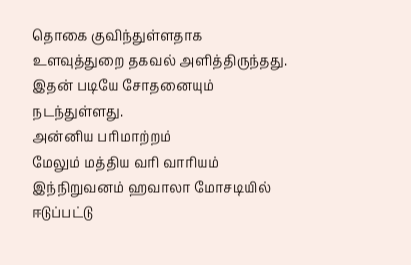தொகை குவிந்துள்ளதாக உளவுத்துறை தகவல் அளித்திருந்தது. இதன் படியே சோதனையும் நடந்துள்ளது.
அன்னிய பரிமாற்றம்
மேலும் மத்திய வரி வாரியம் இந்நிறுவனம் ஹவாலா மோசடியில் ஈடுப்பட்டு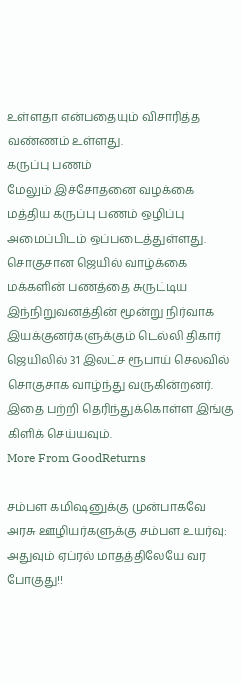உள்ளதா என்பதையும் விசாரித்த வண்ணம் உள்ளது.
கருப்பு பணம்
மேலும் இச்சோதனை வழக்கை மத்திய கருப்பு பணம் ஒழிப்பு அமைப்பிடம் ஒப்படைத்துள்ளது.
சொகுசான ஜெயில் வாழ்க்கை
மக்களின் பணத்தை சுருட்டிய இந்நிறுவனத்தின் மூன்று நிர்வாக இயக்குனர்களுக்கும் டெல்லி திகார் ஜெயிலில் 31 இலட்ச ரூபாய் செலவில் சொகுசாக வாழ்ந்து வருகின்றனர். இதை பற்றி தெரிந்துக்கொள்ள இங்கு கிளிக் செய்யவும்.
More From GoodReturns

சம்பள கமிஷனுக்கு முன்பாகவே அரசு ஊழியர்களுக்கு சம்பள உயர்வு: அதுவும் ஏப்ரல் மாதத்திலேயே வர போகுது!!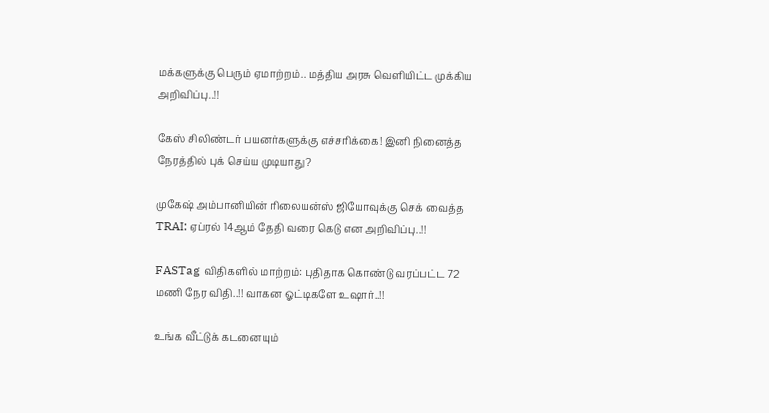மக்களுக்கு பெரும் ஏமாற்றம்.. மத்திய அரசு வெளியிட்ட முக்கிய அறிவிப்பு..!!

கேஸ் சிலிண்டர் பயனர்களுக்கு எச்சரிக்கை! இனி நினைத்த நேரத்தில் புக் செய்ய முடியாது?

முகேஷ் அம்பானியின் ரிலையன்ஸ் ஜியோவுக்கு செக் வைத்த TRAI: ஏப்ரல் 14ஆம் தேதி வரை கெடு என அறிவிப்பு..!!

FASTag விதிகளில் மாற்றம்: புதிதாக கொண்டு வரப்பட்ட 72 மணி நேர விதி..!! வாகன ஓட்டிகளே உஷார்..!!

உங்க வீட்டுக் கடனையும்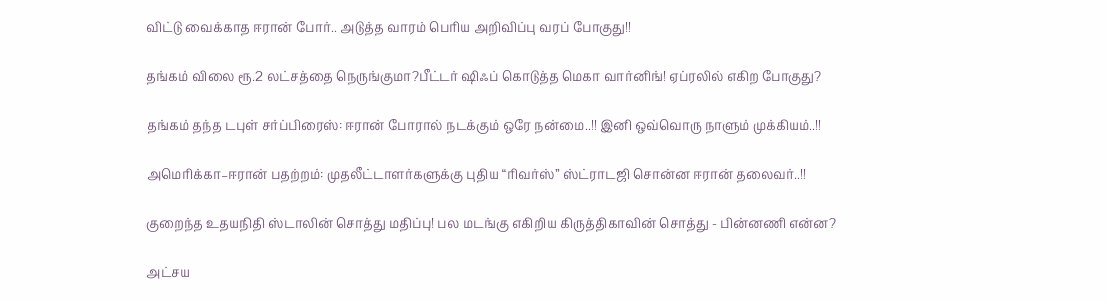விட்டு வைக்காத ஈரான் போர்.. அடுத்த வாரம் பெரிய அறிவிப்பு வரப் போகுது!!

தங்கம் விலை ரூ.2 லட்சத்தை நெருங்குமா?பீட்டர் ஷிஃப் கொடுத்த மெகா வார்னிங்! ஏப்ரலில் எகிற போகுது?

தங்கம் தந்த டபுள் சர்ப்பிரைஸ்: ஈரான் போரால் நடக்கும் ஒரே நன்மை..!! இனி ஒவ்வொரு நாளும் முக்கியம்..!!

அமெரிக்கா–ஈரான் பதற்றம்: முதலீட்டாளர்களுக்கு புதிய “ரிவர்ஸ்” ஸ்ட்ராடஜி சொன்ன ஈரான் தலைவர்..!!

குறைந்த உதயநிதி ஸ்டாலின் சொத்து மதிப்பு! பல மடங்கு எகிறிய கிருத்திகாவின் சொத்து - பின்னணி என்ன?

அட்சய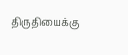திருதியைக்கு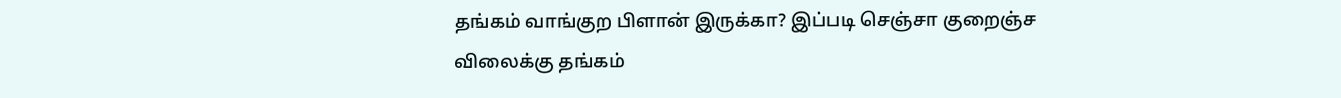தங்கம் வாங்குற பிளான் இருக்கா? இப்படி செஞ்சா குறைஞ்ச விலைக்கு தங்கம்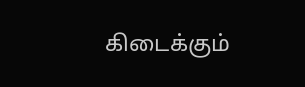கிடைக்கும்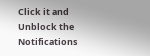Click it and Unblock the Notifications